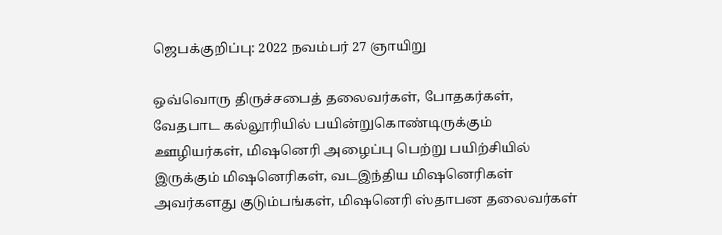ஜெபக்குறிப்பு: 2022 நவம்பர் 27 ஞாயிறு

ஒவ்வொரு திருச்சபைத் தலைவர்கள், போதகர்கள், வேதபாட கல்லூரியில் பயின்றுகொண்டிருக்கும் ஊழியர்கள், மிஷனெரி அழைப்பு பெற்று பயிற்சியில் இருக்கும் மிஷனெரிகள், வடஇந்திய மிஷனெரிகள் அவர்களது குடும்பங்கள், மிஷனெரி ஸ்தாபன தலைவர்கள்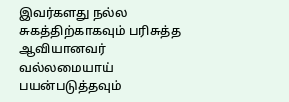இவர்களது நல்ல சுகத்திற்காகவும் பரிசுத்த ஆவியானவர் வல்லமையாய் பயன்படுத்தவும்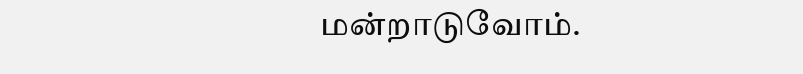மன்றாடுவோம்.